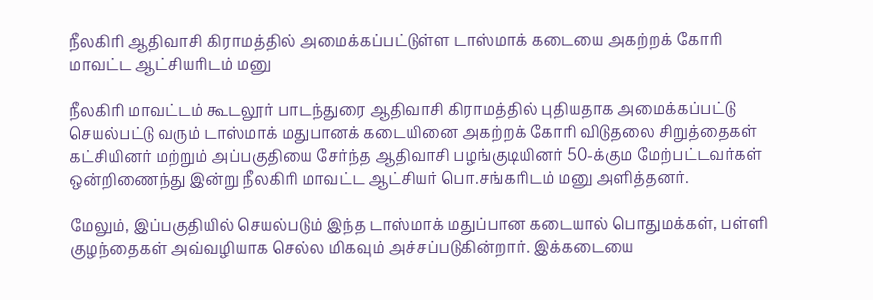நீலகிரி ஆதிவாசி கிராமத்தில் அமைக்கப்பட்டுள்ள டாஸ்மாக் கடையை அகற்றக் கோரி மாவட்ட ஆட்சியரிடம் மனு

நீலகிரி மாவட்டம் கூடலூர் பாடந்துரை ஆதிவாசி கிராமத்தில் புதியதாக அமைக்கப்பட்டு செயல்பட்டு வரும் டாஸ்மாக் மதுபானக் கடையினை அகற்றக் கோரி விடுதலை சிறுத்தைகள் கட்சியினர் மற்றும் அப்பகுதியை சேர்ந்த ஆதிவாசி பழங்குடியினர் 50-க்கும மேற்பட்டவர்கள் ஒன்றிணைந்து இன்று நீலகிரி மாவட்ட ஆட்சியர் பொ.சங்கரிடம் மனு அளித்தனர்.

மேலும், இப்பகுதியில் செயல்படும் இந்த டாஸ்மாக் மதுப்பான கடையால் பொதுமக்கள், பள்ளி குழந்தைகள் அவ்வழியாக செல்ல மிகவும் அச்சப்படுகின்றார். இக்கடையை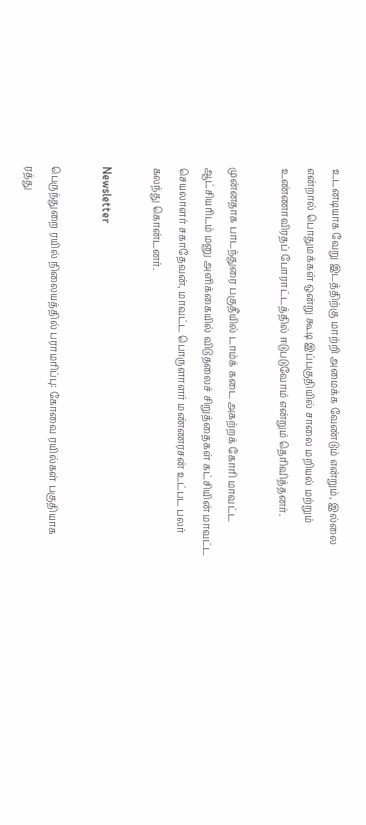உடனடியாக வேறு இடத்திற்கு மாற்றி அமைக்க வேண்டும் என்றும், இல்லை என்றால் பொதுமக்கள் ஒன்று கூடி இப்பகுதியில் சாலை மறியல் மற்றும் உண்ணாவிரதப் போராட்டத்தில் ஈடுபடுவோம் என்றும் தெரிவித்தனர்.

முன்னதாக பாடந்துரை பகுதீயில் டாம்க் கடை அகற்றக் கோரி மாவட்ட ஆட்சியரிடம் மனு அளிக்கையில் விடுதலைச் சிறுத்தைகள் கட்சியின் மாவட்ட செயலாளர் சகாதேவன், மாவட்ட பொருளாளர் மண்ணரசன் உட்பட பலர் கலந்து கொன்டனர்.

Newsletter

பெருந்துறை ரயில் நிலையத்தில் பராமரிப்பு: கோவை ரயில்கள் பகுதியாக ரத்து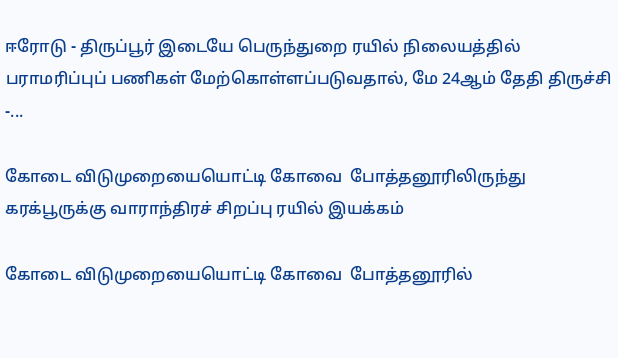ஈரோடு - திருப்பூர் இடையே பெருந்துறை ரயில் நிலையத்தில் பராமரிப்புப் பணிகள் மேற்கொள்ளப்படுவதால், மே 24ஆம் தேதி திருச்சி -...

கோடை விடுமுறையையொட்டி கோவை  போத்தனூரிலிருந்து கரக்பூருக்கு வாராந்திரச் சிறப்பு ரயில் இயக்கம்

கோடை விடுமுறையையொட்டி கோவை  போத்தனூரில்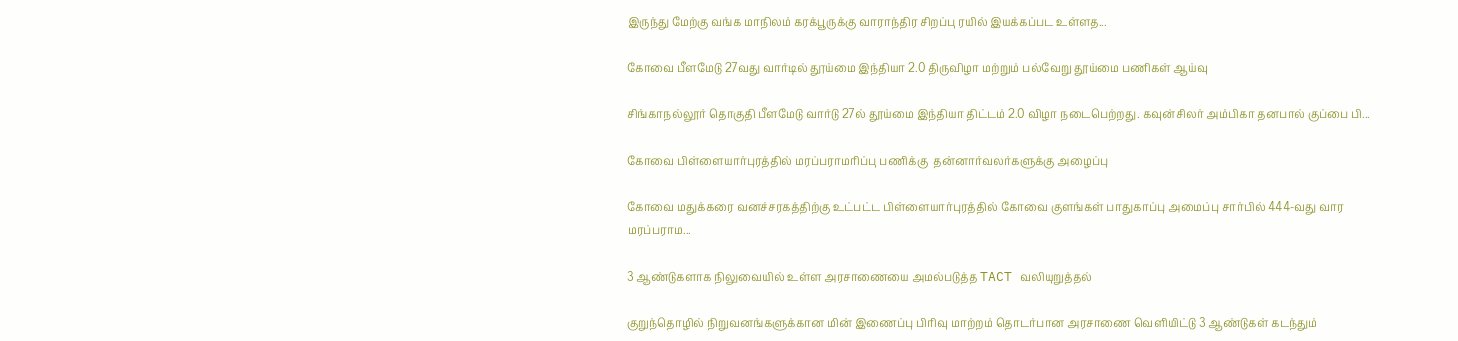இருந்து மேற்கு வங்க மாநிலம் கரக்பூருக்கு வாராந்திர சிறப்பு ரயில் இயக்கப்பட உள்ளத...

கோவை பீளமேடு 27வது வார்டில் தூய்மை இந்தியா 2.0 திருவிழா மற்றும் பல்வேறு தூய்மை பணிகள் ஆய்வு

சிங்காநல்லூர் தொகுதி பீளமேடு வார்டு 27ல் தூய்மை இந்தியா திட்டம் 2.0 விழா நடைபெற்றது. கவுன்சிலர் அம்பிகா தனபால் குப்பை பி...

கோவை பிள்ளையார்புரத்தில் மரப்பராமரிப்பு பணிக்கு  தன்னார்வலர்களுக்கு அழைப்பு

கோவை மதுக்கரை வனச்சரகத்திற்கு உட்பட்ட பிள்ளையார்புரத்தில் கோவை குளங்கள் பாதுகாப்பு அமைப்பு சார்பில் 444-வது வார மரப்பராம...

3 ஆண்டுகளாக நிலுவையில் உள்ள அரசாணையை அமல்படுத்த TACT வலியுறுத்தல்

குறுந்தொழில் நிறுவனங்களுக்கான மின் இணைப்பு பிரிவு மாற்றம் தொடர்பான அரசாணை வெளியிட்டு 3 ஆண்டுகள் கடந்தும்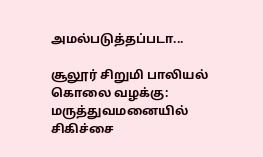அமல்படுத்தப்படா...

சூலூர் சிறுமி பாலியல் கொலை வழக்கு: மருத்துவமனையில் சிகிச்சை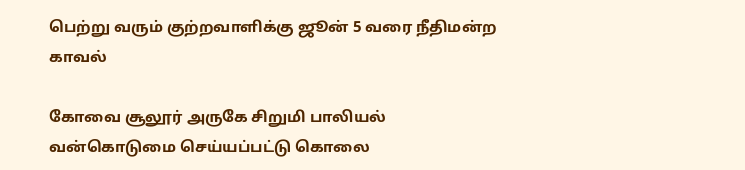பெற்று வரும் குற்றவாளிக்கு ஜூன் 5 வரை நீதிமன்ற காவல்

கோவை சூலூர் அருகே சிறுமி பாலியல் வன்கொடுமை செய்யப்பட்டு கொலை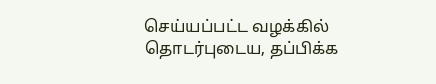செய்யப்பட்ட வழக்கில் தொடர்புடைய, தப்பிக்க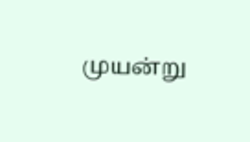முயன்று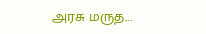அரசு மருத...